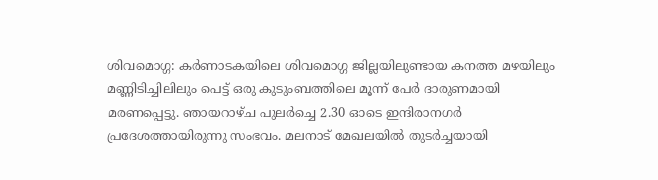ശിവമൊഗ്ഗ: കർണാടകയിലെ ശിവമൊഗ്ഗ ജില്ലയിലുണ്ടായ കനത്ത മഴയിലും മണ്ണിടിച്ചിലിലും പെട്ട് ഒരു കുടുംബത്തിലെ മൂന്ന് പേർ ദാരുണമായി മരണപ്പെട്ടു. ഞായറാഴ്ച പുലർച്ചെ 2.30 ഓടെ ഇന്ദിരാനഗർ പ്രദേശത്തായിരുന്നു സംഭവം. മലനാട് മേഖലയിൽ തുടർച്ചയായി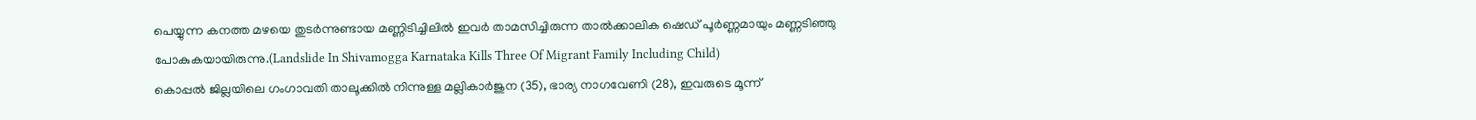പെയ്യുന്ന കനത്ത മഴയെ തുടർന്നുണ്ടായ മണ്ണിടിച്ചിലിൽ ഇവർ താമസിച്ചിരുന്ന താൽക്കാലിക ഷെഡ് പൂർണ്ണമായും മണ്ണടിഞ്ഞു പോകുകയായിരുന്നു.(Landslide In Shivamogga Karnataka Kills Three Of Migrant Family Including Child)
കൊപ്പൽ ജില്ലയിലെ ഗംഗാവതി താലൂക്കിൽ നിന്നുള്ള മല്ലികാർജുന (35), ഭാര്യ നാഗവേണി (28), ഇവരുടെ മൂന്ന്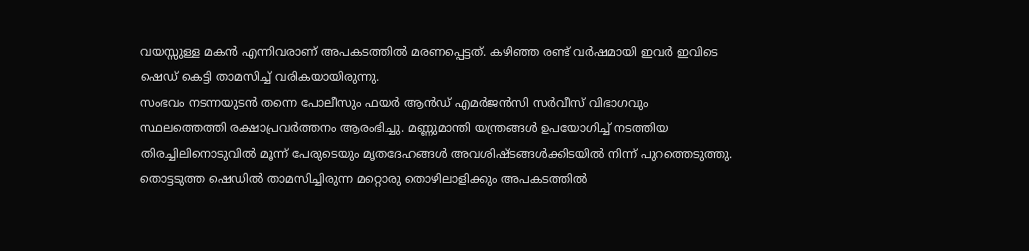വയസ്സുള്ള മകൻ എന്നിവരാണ് അപകടത്തിൽ മരണപ്പെട്ടത്. കഴിഞ്ഞ രണ്ട് വർഷമായി ഇവർ ഇവിടെ ഷെഡ് കെട്ടി താമസിച്ച് വരികയായിരുന്നു.
സംഭവം നടന്നയുടൻ തന്നെ പോലീസും ഫയർ ആൻഡ് എമർജൻസി സർവീസ് വിഭാഗവും സ്ഥലത്തെത്തി രക്ഷാപ്രവർത്തനം ആരംഭിച്ചു. മണ്ണുമാന്തി യന്ത്രങ്ങൾ ഉപയോഗിച്ച് നടത്തിയ തിരച്ചിലിനൊടുവിൽ മൂന്ന് പേരുടെയും മൃതദേഹങ്ങൾ അവശിഷ്ടങ്ങൾക്കിടയിൽ നിന്ന് പുറത്തെടുത്തു. തൊട്ടടുത്ത ഷെഡിൽ താമസിച്ചിരുന്ന മറ്റൊരു തൊഴിലാളിക്കും അപകടത്തിൽ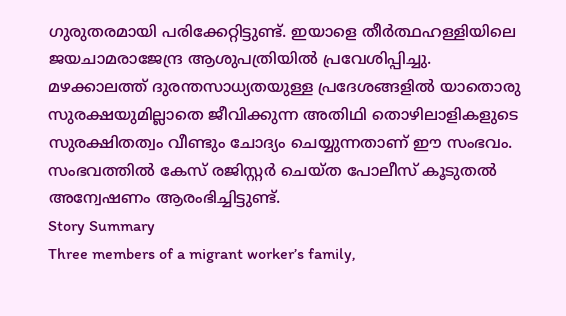ഗുരുതരമായി പരിക്കേറ്റിട്ടുണ്ട്. ഇയാളെ തീർത്ഥഹള്ളിയിലെ ജയചാമരാജേന്ദ്ര ആശുപത്രിയിൽ പ്രവേശിപ്പിച്ചു.
മഴക്കാലത്ത് ദുരന്തസാധ്യതയുള്ള പ്രദേശങ്ങളിൽ യാതൊരു സുരക്ഷയുമില്ലാതെ ജീവിക്കുന്ന അതിഥി തൊഴിലാളികളുടെ സുരക്ഷിതത്വം വീണ്ടും ചോദ്യം ചെയ്യുന്നതാണ് ഈ സംഭവം. സംഭവത്തിൽ കേസ് രജിസ്റ്റർ ചെയ്ത പോലീസ് കൂടുതൽ അന്വേഷണം ആരംഭിച്ചിട്ടുണ്ട്.
Story Summary
Three members of a migrant worker’s family,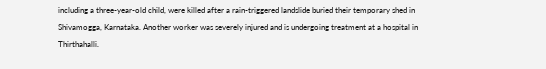including a three-year-old child, were killed after a rain-triggered landslide buried their temporary shed in Shivamogga, Karnataka. Another worker was severely injured and is undergoing treatment at a hospital in Thirthahalli.